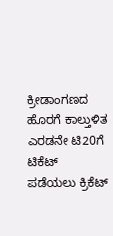ಕ್ರೀಡಾಂಗಣದ ಹೊರಗೆ ಕಾಲ್ತುಳಿತ
ಎರಡನೇ ಟಿ20ಗೆ ಟಿಕೆಟ್ ಪಡೆಯಲು ಕ್ರಿಕೆಟ್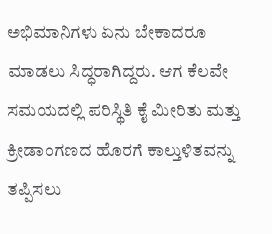ಅಭಿಮಾನಿಗಳು ಏನು ಬೇಕಾದರೂ ಮಾಡಲು ಸಿದ್ಧರಾಗಿದ್ದರು. ಆಗ ಕೆಲವೇ ಸಮಯದಲ್ಲಿ ಪರಿಸ್ಥಿತಿ ಕೈ ಮೀರಿತು ಮತ್ತು ಕ್ರೀಡಾಂಗಣದ ಹೊರಗೆ ಕಾಲ್ತುಳಿತವನ್ನು ತಪ್ಪಿಸಲು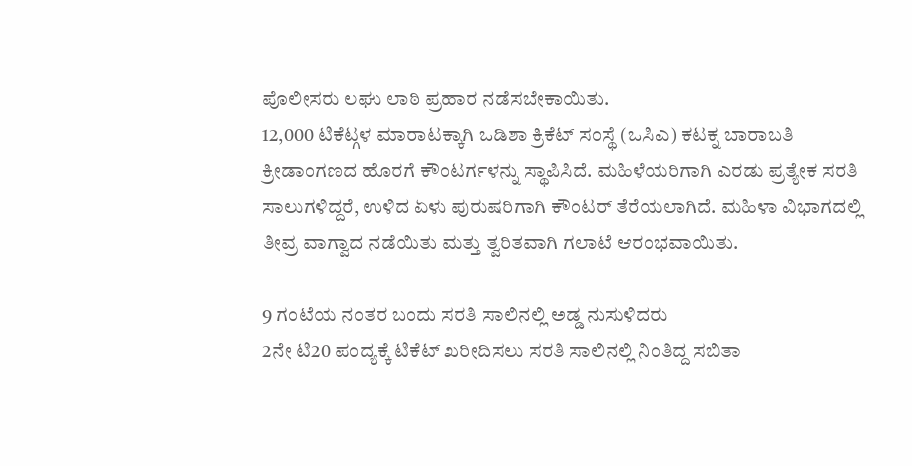ಪೊಲೀಸರು ಲಘು ಲಾಠಿ ಪ್ರಹಾರ ನಡೆಸಬೇಕಾಯಿತು.
12,000 ಟಿಕೆಟ್ಗಳ ಮಾರಾಟಕ್ಕಾಗಿ ಒಡಿಶಾ ಕ್ರಿಕೆಟ್ ಸಂಸ್ಥೆ (ಒಸಿಎ) ಕಟಕ್ನ ಬಾರಾಬತಿ ಕ್ರೀಡಾಂಗಣದ ಹೊರಗೆ ಕೌಂಟರ್ಗಳನ್ನು ಸ್ಥಾಪಿಸಿದೆ. ಮಹಿಳೆಯರಿಗಾಗಿ ಎರಡು ಪ್ರತ್ಯೇಕ ಸರತಿ ಸಾಲುಗಳಿದ್ದರೆ, ಉಳಿದ ಏಳು ಪುರುಷರಿಗಾಗಿ ಕೌಂಟರ್ ತೆರೆಯಲಾಗಿದೆ. ಮಹಿಳಾ ವಿಭಾಗದಲ್ಲಿ ತೀವ್ರ ವಾಗ್ವಾದ ನಡೆಯಿತು ಮತ್ತು ತ್ವರಿತವಾಗಿ ಗಲಾಟೆ ಆರಂಭವಾಯಿತು.

9 ಗಂಟೆಯ ನಂತರ ಬಂದು ಸರತಿ ಸಾಲಿನಲ್ಲಿ ಅಡ್ಡ ನುಸುಳಿದರು
2ನೇ ಟಿ20 ಪಂದ್ಯಕ್ಕೆ ಟಿಕೆಟ್ ಖರೀದಿಸಲು ಸರತಿ ಸಾಲಿನಲ್ಲಿ ನಿಂತಿದ್ದ ಸಬಿತಾ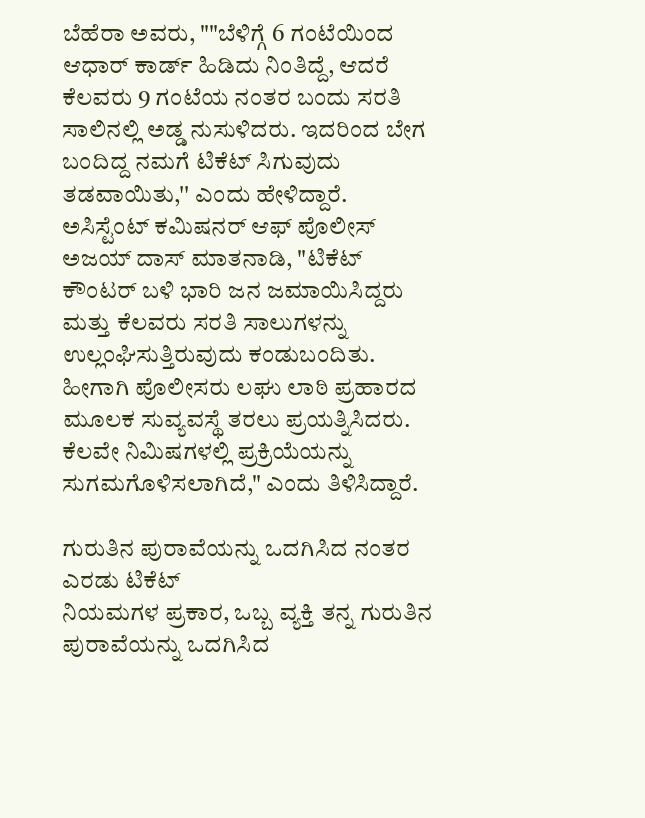ಬೆಹೆರಾ ಅವರು, ""ಬೆಳಿಗ್ಗೆ 6 ಗಂಟೆಯಿಂದ ಆಧಾರ್ ಕಾರ್ಡ್ ಹಿಡಿದು ನಿಂತಿದ್ದೆ, ಆದರೆ ಕೆಲವರು 9 ಗಂಟೆಯ ನಂತರ ಬಂದು ಸರತಿ ಸಾಲಿನಲ್ಲಿ ಅಡ್ಡ ನುಸುಳಿದರು. ಇದರಿಂದ ಬೇಗ ಬಂದಿದ್ದ ನಮಗೆ ಟಿಕೆಟ್ ಸಿಗುವುದು ತಡವಾಯಿತು,'' ಎಂದು ಹೇಳಿದ್ದಾರೆ.
ಅಸಿಸ್ಟೆಂಟ್ ಕಮಿಷನರ್ ಆಫ್ ಪೊಲೀಸ್ ಅಜಯ್ ದಾಸ್ ಮಾತನಾಡಿ, "ಟಿಕೆಟ್ ಕೌಂಟರ್ ಬಳಿ ಭಾರಿ ಜನ ಜಮಾಯಿಸಿದ್ದರು ಮತ್ತು ಕೆಲವರು ಸರತಿ ಸಾಲುಗಳನ್ನು ಉಲ್ಲಂಘಿಸುತ್ತಿರುವುದು ಕಂಡುಬಂದಿತು. ಹೀಗಾಗಿ ಪೊಲೀಸರು ಲಘು ಲಾಠಿ ಪ್ರಹಾರದ ಮೂಲಕ ಸುವ್ಯವಸ್ಥೆ ತರಲು ಪ್ರಯತ್ನಿಸಿದರು. ಕೆಲವೇ ನಿಮಿಷಗಳಲ್ಲಿ ಪ್ರಕ್ರಿಯೆಯನ್ನು ಸುಗಮಗೊಳಿಸಲಾಗಿದೆ," ಎಂದು ತಿಳಿಸಿದ್ದಾರೆ.

ಗುರುತಿನ ಪುರಾವೆಯನ್ನು ಒದಗಿಸಿದ ನಂತರ ಎರಡು ಟಿಕೆಟ್
ನಿಯಮಗಳ ಪ್ರಕಾರ, ಒಬ್ಬ ವ್ಯಕ್ತಿ ತನ್ನ ಗುರುತಿನ ಪುರಾವೆಯನ್ನು ಒದಗಿಸಿದ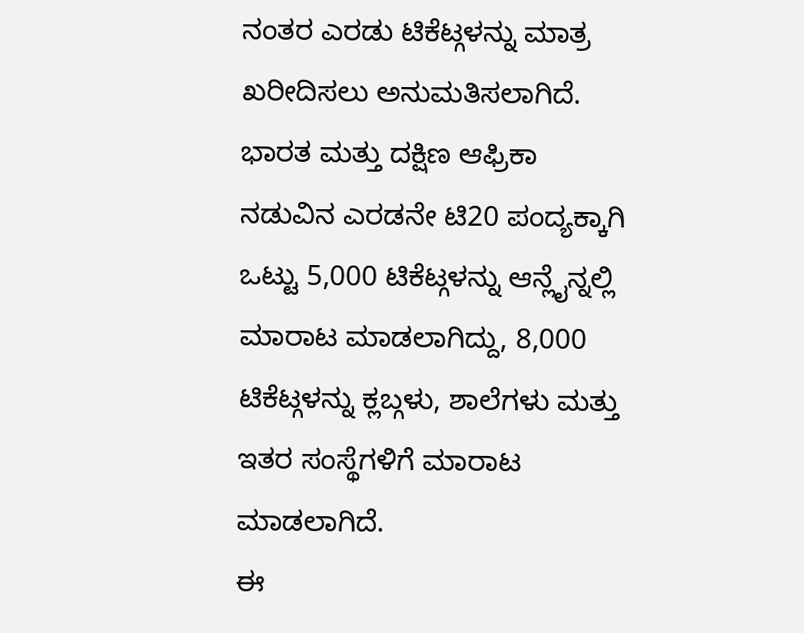ನಂತರ ಎರಡು ಟಿಕೆಟ್ಗಳನ್ನು ಮಾತ್ರ ಖರೀದಿಸಲು ಅನುಮತಿಸಲಾಗಿದೆ. ಭಾರತ ಮತ್ತು ದಕ್ಷಿಣ ಆಫ್ರಿಕಾ ನಡುವಿನ ಎರಡನೇ ಟಿ20 ಪಂದ್ಯಕ್ಕಾಗಿ ಒಟ್ಟು 5,000 ಟಿಕೆಟ್ಗಳನ್ನು ಆನ್ಲೈನ್ನಲ್ಲಿ ಮಾರಾಟ ಮಾಡಲಾಗಿದ್ದು, 8,000 ಟಿಕೆಟ್ಗಳನ್ನು ಕ್ಲಬ್ಗಳು, ಶಾಲೆಗಳು ಮತ್ತು ಇತರ ಸಂಸ್ಥೆಗಳಿಗೆ ಮಾರಾಟ ಮಾಡಲಾಗಿದೆ.
ಈ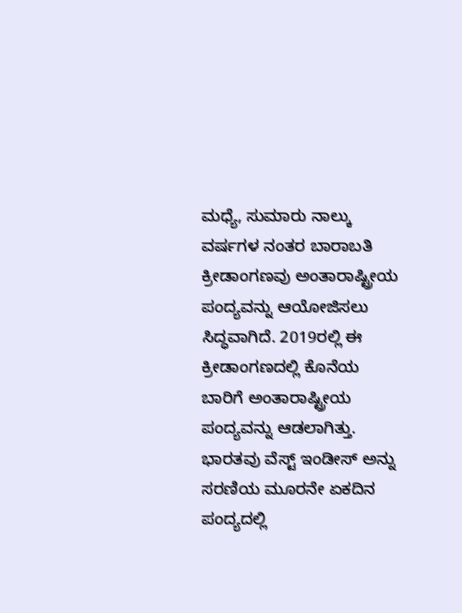ಮಧ್ಯೆ, ಸುಮಾರು ನಾಲ್ಕು ವರ್ಷಗಳ ನಂತರ ಬಾರಾಬತಿ ಕ್ರೀಡಾಂಗಣವು ಅಂತಾರಾಷ್ಟ್ರೀಯ ಪಂದ್ಯವನ್ನು ಆಯೋಜಿಸಲು ಸಿದ್ಧವಾಗಿದೆ. 2019ರಲ್ಲಿ ಈ ಕ್ರೀಡಾಂಗಣದಲ್ಲಿ ಕೊನೆಯ ಬಾರಿಗೆ ಅಂತಾರಾಷ್ಟ್ರೀಯ ಪಂದ್ಯವನ್ನು ಆಡಲಾಗಿತ್ತು. ಭಾರತವು ವೆಸ್ಟ್ ಇಂಡೀಸ್ ಅನ್ನು ಸರಣಿಯ ಮೂರನೇ ಏಕದಿನ ಪಂದ್ಯದಲ್ಲಿ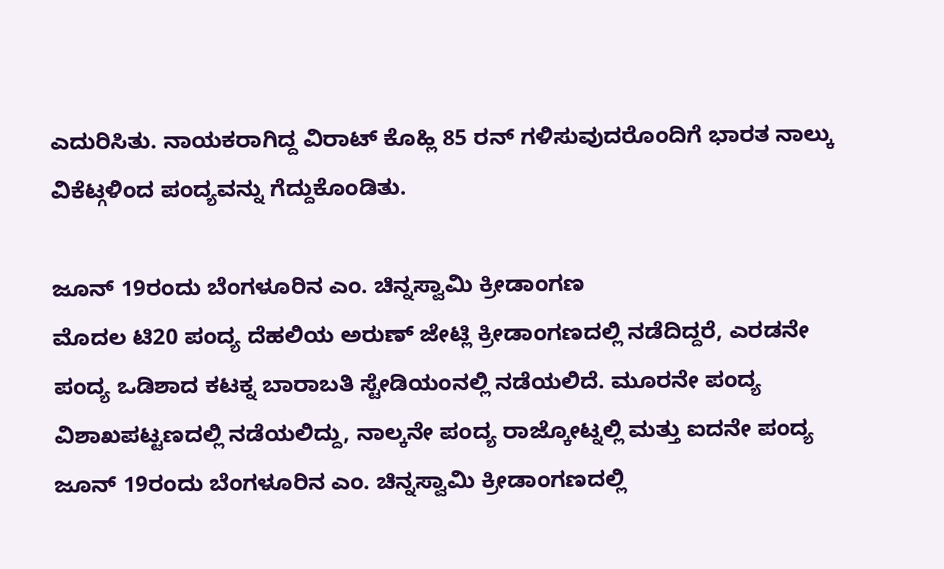ಎದುರಿಸಿತು. ನಾಯಕರಾಗಿದ್ದ ವಿರಾಟ್ ಕೊಹ್ಲಿ 85 ರನ್ ಗಳಿಸುವುದರೊಂದಿಗೆ ಭಾರತ ನಾಲ್ಕು ವಿಕೆಟ್ಗಳಿಂದ ಪಂದ್ಯವನ್ನು ಗೆದ್ದುಕೊಂಡಿತು.

ಜೂನ್ 19ರಂದು ಬೆಂಗಳೂರಿನ ಎಂ. ಚಿನ್ನಸ್ವಾಮಿ ಕ್ರೀಡಾಂಗಣ
ಮೊದಲ ಟಿ20 ಪಂದ್ಯ ದೆಹಲಿಯ ಅರುಣ್ ಜೇಟ್ಲಿ ಕ್ರೀಡಾಂಗಣದಲ್ಲಿ ನಡೆದಿದ್ದರೆ, ಎರಡನೇ ಪಂದ್ಯ ಒಡಿಶಾದ ಕಟಕ್ನ ಬಾರಾಬತಿ ಸ್ಟೇಡಿಯಂನಲ್ಲಿ ನಡೆಯಲಿದೆ. ಮೂರನೇ ಪಂದ್ಯ ವಿಶಾಖಪಟ್ಟಣದಲ್ಲಿ ನಡೆಯಲಿದ್ದು, ನಾಲ್ಕನೇ ಪಂದ್ಯ ರಾಜ್ಕೋಟ್ನಲ್ಲಿ ಮತ್ತು ಐದನೇ ಪಂದ್ಯ ಜೂನ್ 19ರಂದು ಬೆಂಗಳೂರಿನ ಎಂ. ಚಿನ್ನಸ್ವಾಮಿ ಕ್ರೀಡಾಂಗಣದಲ್ಲಿ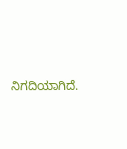ನಿಗದಿಯಾಗಿದೆ.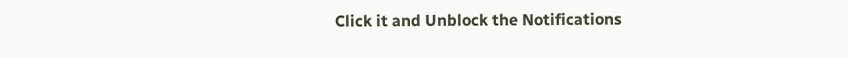Click it and Unblock the Notifications